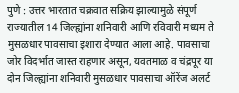पुणे : उत्तर भारतात चक्रवात सक्रिय झाल्यामुळे संपूर्ण राज्यातील 14 जिल्ह्यांना शनिवारी आणि रविवारी मध्यम ते मुसळधार पावसाचा इशारा देण्यात आला आहे. पावसाचा जोर विदर्भात जास्त राहणार असून, यवतमाळ व चंद्रपूर या दोन जिल्ह्यांना शनिवारी मुसळधार पावसाचा ऑरेंज अलर्ट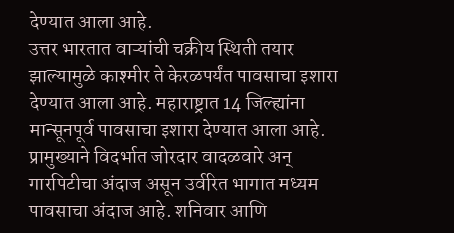देण्यात आला आहे.
उत्तर भारतात वाऱ्यांची चक्रीय स्थिती तयार झाल्यामुळे काश्मीर ते केरळपर्यंत पावसाचा इशारा देण्यात आला आहे. महाराष्ट्रात 14 जिल्ह्यांना मान्सूनपूर्व पावसाचा इशारा देण्यात आला आहे. प्रामुख्याने विदर्भात जोरदार वादळवारे अन् गारपिटीचा अंदाज असून उर्वरित भागात मध्यम पावसाचा अंदाज आहे. शनिवार आणि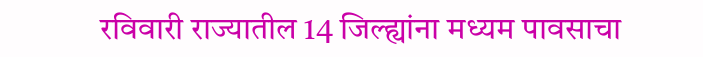रविवारी राज्यातील 14 जिल्ह्यांना मध्यम पावसाचा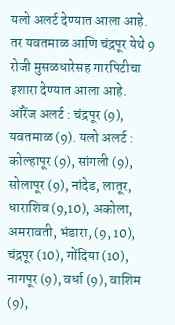यलो अलर्ट देण्यात आला आहे. तर यवतमाळ आणि चंद्रपूर येथे 9 रोजी मुसळधारेसह गारपिटीचा इशारा देण्यात आला आहे.
ऑरेंज अलर्ट : चंद्रपूर (9), यवतमाळ (9). यलो अलर्ट : कोल्हापूर (9), सांगली (9), सोलापूर (9), नांदेड, लातूर, धाराशिव (9,10), अकोला, अमरावती, भंडारा, (9, 10), चंद्रपूर (10), गोंदिया (10), नागपूर (9), वर्धा (9), वाशिम (9),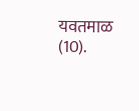यवतमाळ (10).